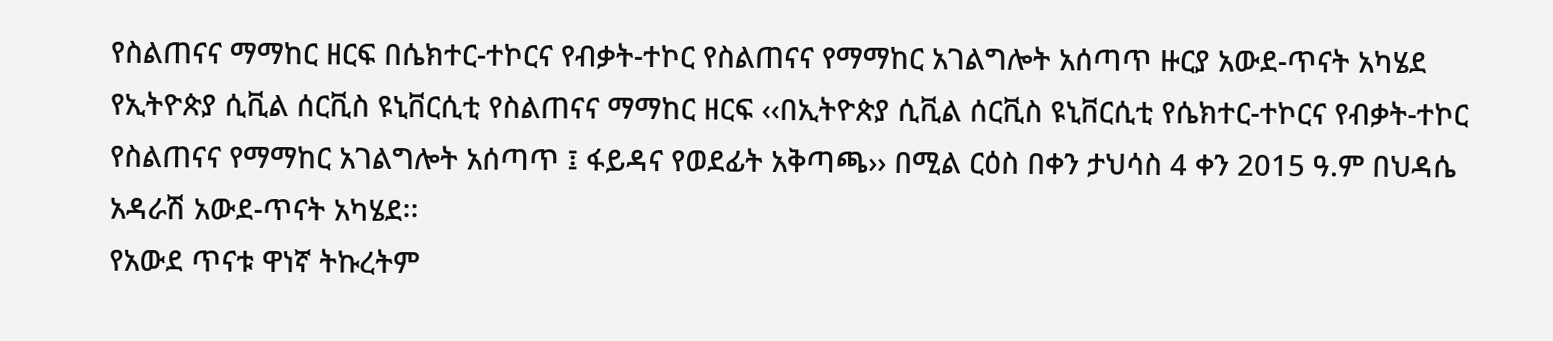የስልጠናና ማማከር ዘርፍ በሴክተር-ተኮርና የብቃት-ተኮር የስልጠናና የማማከር አገልግሎት አሰጣጥ ዙርያ አውደ-ጥናት አካሄደ
የኢትዮጵያ ሲቪል ሰርቪስ ዩኒቨርሲቲ የስልጠናና ማማከር ዘርፍ ‹‹በኢትዮጵያ ሲቪል ሰርቪስ ዩኒቨርሲቲ የሴክተር-ተኮርና የብቃት-ተኮር የስልጠናና የማማከር አገልግሎት አሰጣጥ ፤ ፋይዳና የወደፊት አቅጣጫ›› በሚል ርዕስ በቀን ታህሳስ 4 ቀን 2015 ዓ.ም በህዳሴ አዳራሽ አውደ-ጥናት አካሄደ፡፡
የአውደ ጥናቱ ዋነኛ ትኩረትም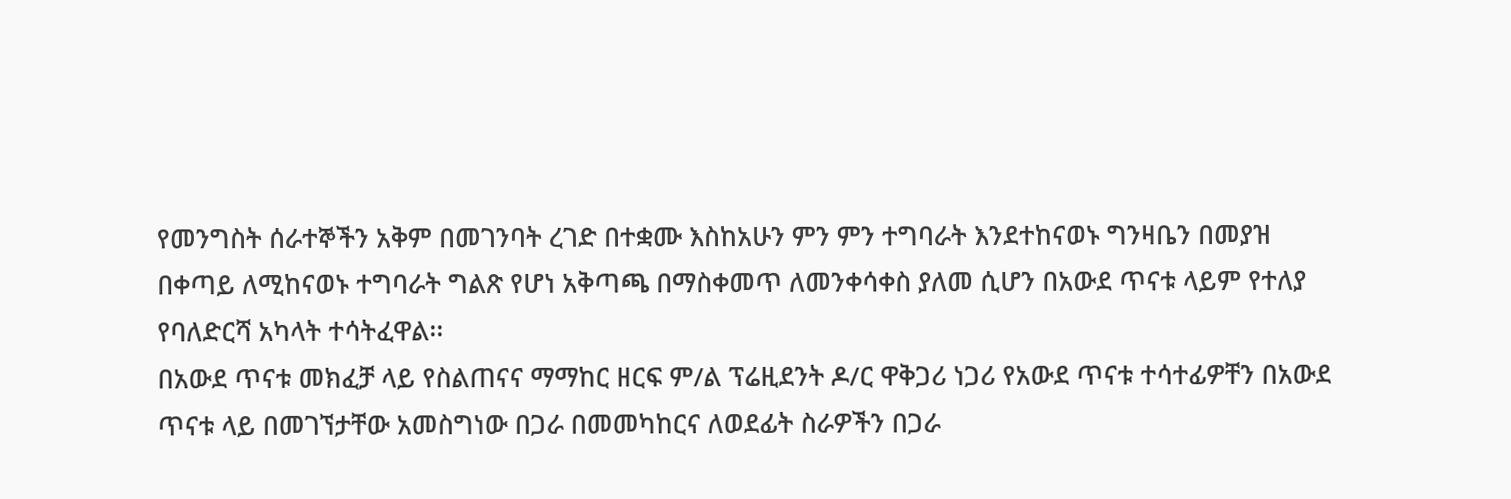የመንግስት ሰራተኞችን አቅም በመገንባት ረገድ በተቋሙ እስከአሁን ምን ምን ተግባራት እንደተከናወኑ ግንዛቤን በመያዝ በቀጣይ ለሚከናወኑ ተግባራት ግልጽ የሆነ አቅጣጫ በማስቀመጥ ለመንቀሳቀስ ያለመ ሲሆን በአውደ ጥናቱ ላይም የተለያ የባለድርሻ አካላት ተሳትፈዋል፡፡
በአውደ ጥናቱ መክፈቻ ላይ የስልጠናና ማማከር ዘርፍ ም/ል ፕሬዚደንት ዶ/ር ዋቅጋሪ ነጋሪ የአውደ ጥናቱ ተሳተፊዎቸን በአውደ ጥናቱ ላይ በመገኘታቸው አመስግነው በጋራ በመመካከርና ለወደፊት ስራዎችን በጋራ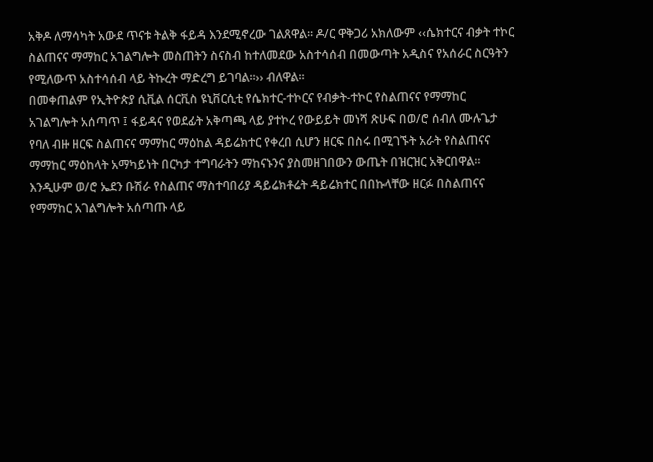አቅዶ ለማሳካት አውደ ጥናቱ ትልቅ ፋይዳ እንደሚኖረው ገልጸዋል፡፡ ዶ/ር ዋቅጋሪ አክለውም ‹‹ሴክተርና ብቃት ተኮር ስልጠናና ማማከር አገልግሎት መስጠትን ስናስብ ከተለመደው አስተሳሰብ በመውጣት አዲስና የአሰራር ስርዓትን የሚለውጥ አስተሳሰብ ላይ ትኩረት ማድረግ ይገባል፡፡›› ብለዋል፡፡
በመቀጠልም የኢትዮጵያ ሲቪል ሰርቪስ ዩኒቨርሲቲ የሴክተር-ተኮርና የብቃት-ተኮር የስልጠናና የማማከር አገልግሎት አሰጣጥ ፤ ፋይዳና የወደፊት አቅጣጫ ላይ ያተኮረ የውይይት መነሻ ጽሁፍ በወ/ሮ ሰብለ ሙሉጌታ የባለ ብዙ ዘርፍ ስልጠናና ማማከር ማዕከል ዳይሬክተር የቀረበ ሲሆን ዘርፍ በስሩ በሚገኙት አራት የስልጠናና ማማከር ማዕከላት አማካይነት በርካታ ተግባራትን ማከናኑንና ያስመዘገበውን ውጤት በዝርዝር አቅርበዋል፡፡ እንዲሁም ወ/ሮ ኤደን ቡሽራ የስልጠና ማስተባበሪያ ዳይሬክቶሬት ዳይሬክተር በበኩላቸው ዘርፉ በስልጠናና የማማከር አገልግሎት አሰጣጡ ላይ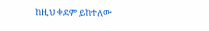ከዚህ ቀደም ይከተለው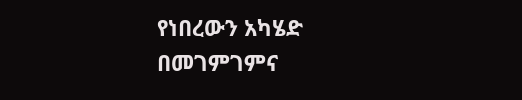የነበረውን አካሄድ በመገምገምና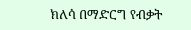ክለሳ በማድርግ የብቃት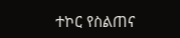ተኮር የስልጠና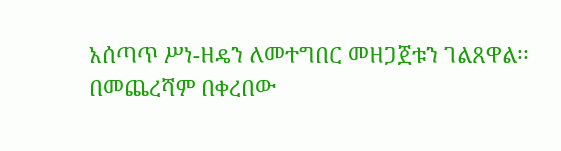አሰጣጥ ሥነ-ዘዴን ለመተግበር መዘጋጀቱን ገልጸዋል፡፡
በመጨረሻም በቀረበው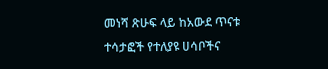መነሻ ጽሁፍ ላይ ከአውደ ጥናቱ ተሳታፎች የተለያዩ ሀሳቦችና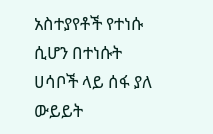አስተያየቶች የተነሱ ሲሆን በተነሱት ሀሳቦች ላይ ሰፋ ያለ ውይይት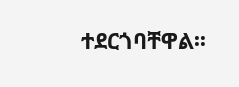ተደርጎባቸዋል፡፡